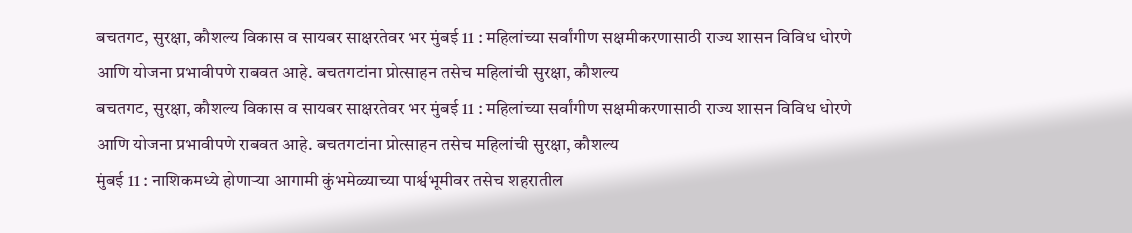बचतगट, सुरक्षा, कौशल्य विकास व सायबर साक्षरतेवर भर मुंबई 11 : महिलांच्या सर्वांगीण सक्षमीकरणासाठी राज्य शासन विविध धोरणे आणि योजना प्रभावीपणे राबवत आहे. बचतगटांना प्रोत्साहन तसेच महिलांची सुरक्षा, कौशल्य
बचतगट, सुरक्षा, कौशल्य विकास व सायबर साक्षरतेवर भर मुंबई 11 : महिलांच्या सर्वांगीण सक्षमीकरणासाठी राज्य शासन विविध धोरणे आणि योजना प्रभावीपणे राबवत आहे. बचतगटांना प्रोत्साहन तसेच महिलांची सुरक्षा, कौशल्य
मुंबई 11 : नाशिकमध्ये होणाऱ्या आगामी कुंभमेळ्याच्या पार्श्वभूमीवर तसेच शहरातील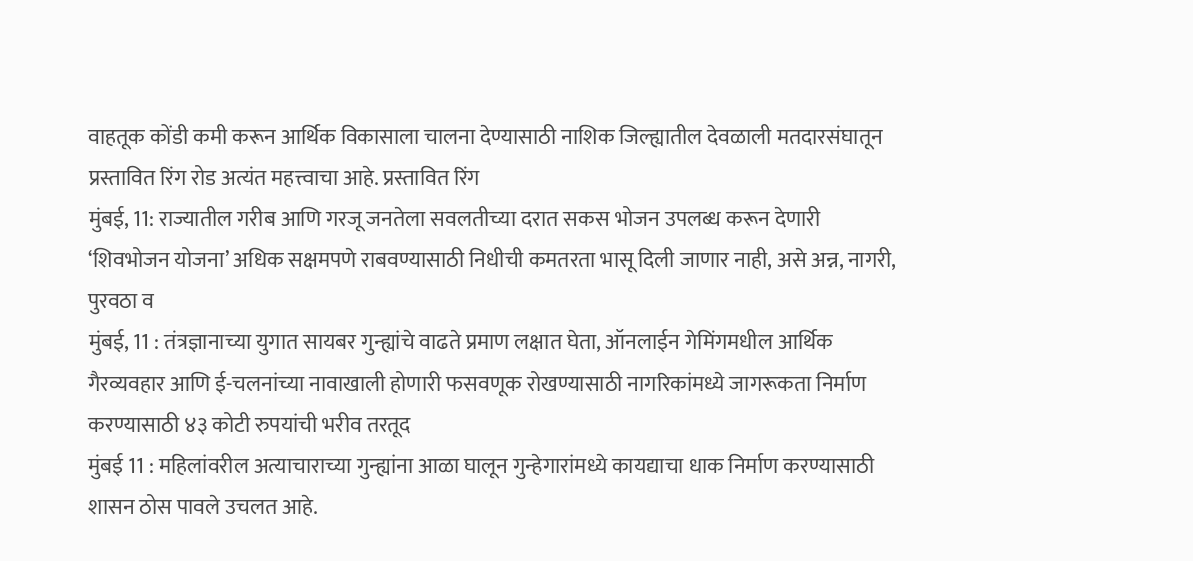वाहतूक कोंडी कमी करून आर्थिक विकासाला चालना देण्यासाठी नाशिक जिल्ह्यातील देवळाली मतदारसंघातून प्रस्तावित रिंग रोड अत्यंत महत्त्वाचा आहे. प्रस्तावित रिंग
मुंबई, 11: राज्यातील गरीब आणि गरजू जनतेला सवलतीच्या दरात सकस भोजन उपलब्ध करून देणारी ‘शिवभोजन योजना’ अधिक सक्षमपणे राबवण्यासाठी निधीची कमतरता भासू दिली जाणार नाही, असे अन्न, नागरी, पुरवठा व
मुंबई, 11 : तंत्रज्ञानाच्या युगात सायबर गुन्ह्यांचे वाढते प्रमाण लक्षात घेता, ऑनलाईन गेमिंगमधील आर्थिक गैरव्यवहार आणि ई-चलनांच्या नावाखाली होणारी फसवणूक रोखण्यासाठी नागरिकांमध्ये जागरूकता निर्माण करण्यासाठी ४३ कोटी रुपयांची भरीव तरतूद
मुंबई 11 : महिलांवरील अत्याचाराच्या गुन्ह्यांना आळा घालून गुन्हेगारांमध्ये कायद्याचा धाक निर्माण करण्यासाठी शासन ठोस पावले उचलत आहे.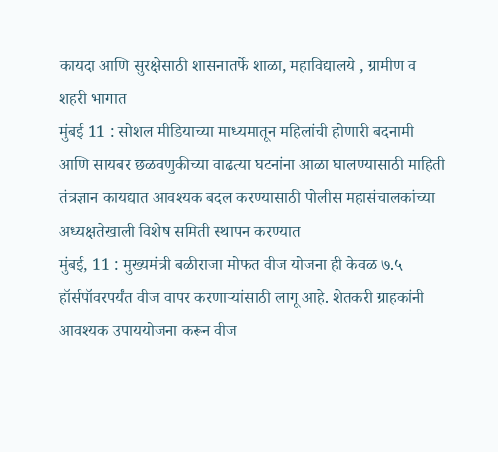कायदा आणि सुरक्षेसाठी शासनातर्फे शाळा, महाविद्यालये , ग्रामीण व शहरी भागात
मुंबई 11 : सोशल मीडियाच्या माध्यमातून महिलांची होणारी बदनामी आणि सायबर छळवणुकीच्या वाढत्या घटनांना आळा घालण्यासाठी माहिती तंत्रज्ञान कायद्यात आवश्यक बदल करण्यासाठी पोलीस महासंचालकांच्या अध्यक्षतेखाली विशेष समिती स्थापन करण्यात
मुंबई, 11 : मुख्यमंत्री बळीराजा मोफत वीज योजना ही केवळ ७.५ हॉर्सपॉवरपर्यंत वीज वापर करणाऱ्यांसाठी लागू आहे. शेतकरी ग्राहकांनी आवश्यक उपाययोजना करून वीज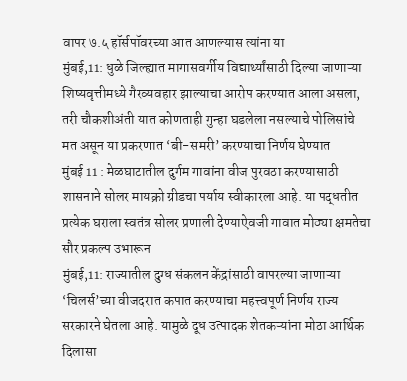वापर ७.५ हॉर्सपॉवरच्या आत आणल्यास त्यांना या
मुंबई,11: धुळे जिल्ह्यात मागासवर्गीय विद्यार्थ्यांसाठी दिल्या जाणाऱ्या शिष्यवृत्तीमध्ये गैरव्यवहार झाल्याचा आरोप करण्यात आला असला, तरी चौकशीअंती यात कोणताही गुन्हा घडलेला नसल्याचे पोलिसांचे मत असून या प्रकरणात ‘बी-समरी’ करण्याचा निर्णय घेण्यात
मुंबई 11 : मेळघाटातील दुर्गम गावांना वीज पुरवठा करण्यासाठी शासनाने सोलर मायक्रो ग्रीडचा पर्याय स्वीकारला आहे. या पद्धतीत प्रत्येक घराला स्वतंत्र सोलर प्रणाली देण्याऐवजी गावात मोठ्या क्षमतेचा सौर प्रकल्प उभारून
मुंबई,11: राज्यातील दुग्ध संकलन केंद्रांसाठी वापरल्या जाणाऱ्या ‘चिलर्स’च्या वीजदरात कपात करण्याचा महत्त्वपूर्ण निर्णय राज्य सरकारने घेतला आहे. यामुळे दूध उत्पादक शेतकऱ्यांना मोठा आर्थिक दिलासा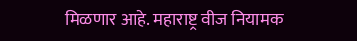मिळणार आहे. महाराष्ट्र वीज नियामक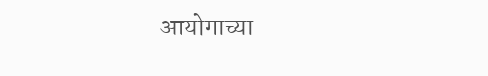आयोगाच्या